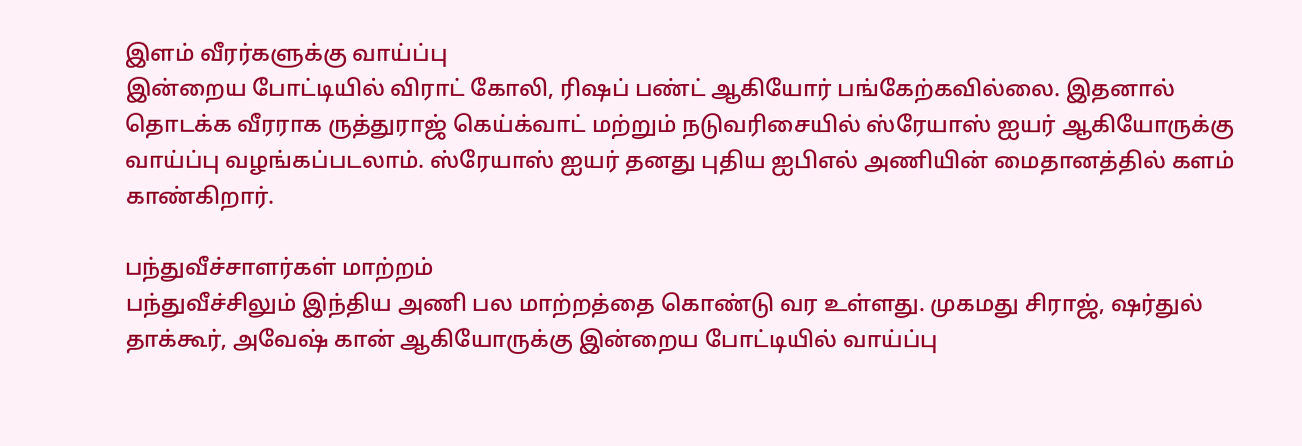இளம் வீரர்களுக்கு வாய்ப்பு
இன்றைய போட்டியில் விராட் கோலி, ரிஷப் பண்ட் ஆகியோர் பங்கேற்கவில்லை. இதனால் தொடக்க வீரராக ருத்துராஜ் கெய்க்வாட் மற்றும் நடுவரிசையில் ஸ்ரேயாஸ் ஐயர் ஆகியோருக்கு வாய்ப்பு வழங்கப்படலாம். ஸ்ரேயாஸ் ஐயர் தனது புதிய ஐபிஎல் அணியின் மைதானத்தில் களம் காண்கிறார்.

பந்துவீச்சாளர்கள் மாற்றம்
பந்துவீச்சிலும் இந்திய அணி பல மாற்றத்தை கொண்டு வர உள்ளது. முகமது சிராஜ், ஷர்துல் தாக்கூர், அவேஷ் கான் ஆகியோருக்கு இன்றைய போட்டியில் வாய்ப்பு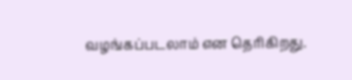வழங்கப்படலாம் என தெரிகிறது.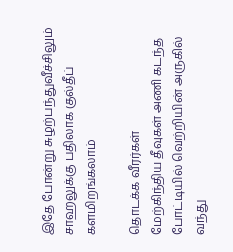இதே போன்று சுழற்பந்துவீச்சிலும் சாஹலுக்கு பதிலாக குல்தீப் களமிறங்கலாம்

தொடக்க வீரர்கள்
மேற்கிந்திய தீவுகள் அணி கடந்த போட்டியில் வெற்றியின் அருகில் வந்து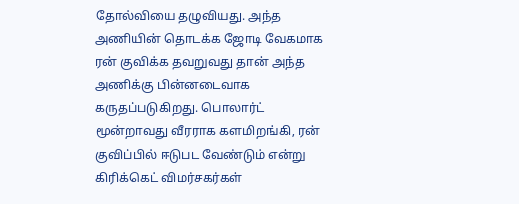தோல்வியை தழுவியது. அந்த அணியின் தொடக்க ஜோடி வேகமாக ரன் குவிக்க தவறுவது தான் அந்த அணிக்கு பின்னடைவாக கருதப்படுகிறது. பொலார்ட் மூன்றாவது வீரராக களமிறங்கி, ரன் குவிப்பில் ஈடுபட வேண்டும் என்று கிரிக்கெட் விமர்சகர்கள்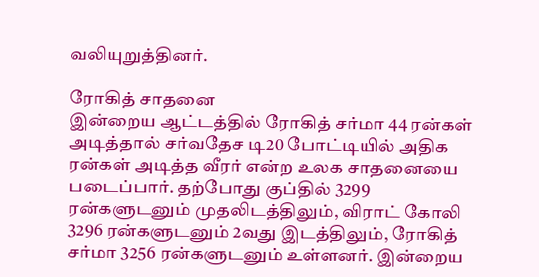வலியுறுத்தினர்.

ரோகித் சாதனை
இன்றைய ஆட்டத்தில் ரோகித் சர்மா 44 ரன்கள் அடித்தால் சர்வதேச டி20 போட்டியில் அதிக ரன்கள் அடித்த வீரர் என்ற உலக சாதனையை படைப்பார். தற்போது குப்தில் 3299 ரன்களுடனும் முதலிடத்திலும், விராட் கோலி 3296 ரன்களுடனும் 2வது இடத்திலும், ரோகித் சர்மா 3256 ரன்களுடனும் உள்ளனர். இன்றைய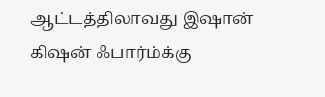ஆட்டத்திலாவது இஷான் கிஷன் ஃபார்ம்க்கு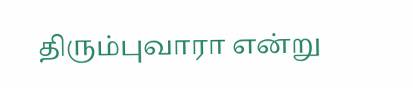திரும்புவாரா என்று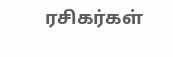ரசிகர்கள்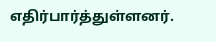எதிர்பார்த்துள்ளனர்.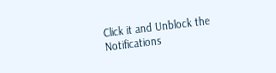Click it and Unblock the Notifications